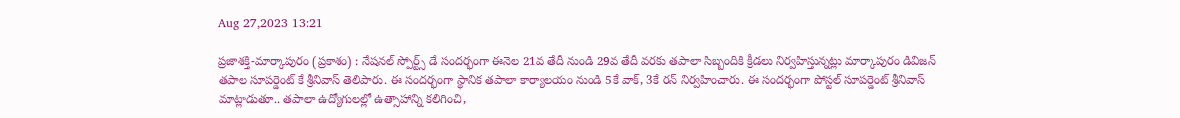Aug 27,2023 13:21

ప్రజాశక్తి-మార్కాపురం (ప్రకాశం) : నేషనల్‌ స్పోర్ట్స్‌ డే సందర్భంగా ఈనెల 21వ తేదీ నుండి 29వ తేదీ వరకు తపాలా సిబ్బందికి క్రీడలు నిర్వహిస్తున్నట్లు మార్కాపురం డివిజన్‌ తపాల సూపర్డెంట్‌ కే శ్రీనివాస్‌ తెలిపారు. ఈ సందర్భంగా స్థానిక తపాలా కార్యాలయం నుండి 5కే వాక్‌, 3కే రన్‌ నిర్వహించారు. ఈ సందర్భంగా పోస్టల్‌ సూపర్డెంట్‌ శ్రీనివాస్‌ మాట్లాడుతూ.. తపాలా ఉద్యోగులల్లో ఉత్సాహాన్ని కలిగించి,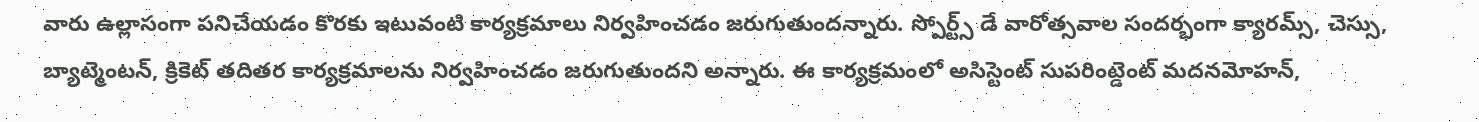వారు ఉల్లాసంగా పనిచేయడం కొరకు ఇటువంటి కార్యక్రమాలు నిర్వహించడం జరుగుతుందన్నారు. స్పోర్ట్స్‌ డే వారోత్సవాల సందర్భంగా క్యారమ్స్‌, చెస్సు, బ్యాట్మెంటన్‌, క్రికెట్‌ తదితర కార్యక్రమాలను నిర్వహించడం జరుగుతుందని అన్నారు. ఈ కార్యక్రమంలో అసిస్టెంట్‌ సుపరింట్డెంట్‌ మదనమోహన్‌,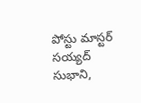పోస్టు మాస్టర్‌ సయ్యద్‌ సుభాని,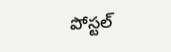పోస్టల్‌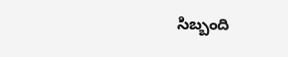సిబ్బంది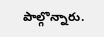పాల్గొన్నారు.